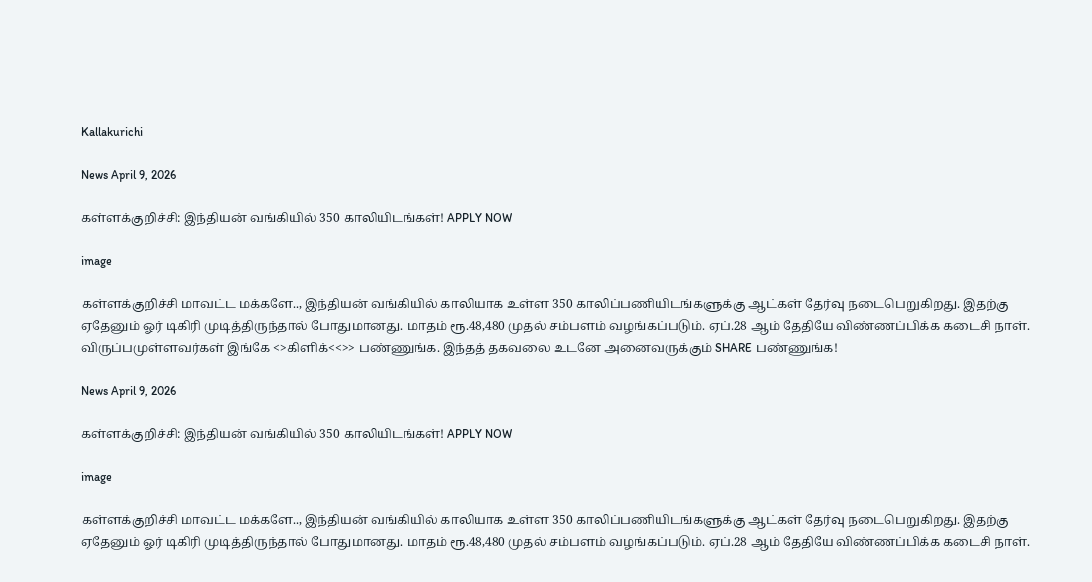Kallakurichi

News April 9, 2026

கள்ளக்குறிச்சி: இந்தியன் வங்கியில் 350 காலியிடங்கள்! APPLY NOW

image

கள்ளக்குறிச்சி மாவட்ட மக்களே.., இந்தியன் வங்கியில் காலியாக உள்ள 350 காலிப்பணியிடங்களுக்கு ஆட்கள் தேர்வு நடைபெறுகிறது. இதற்கு ஏதேனும் ஓர் டிகிரி முடித்திருந்தால் போதுமானது. மாதம் ரூ.48,480 முதல் சம்பளம் வழங்கப்படும். ஏப்.28 ஆம் தேதியே விண்ணப்பிக்க கடைசி நாள். விருப்பமுள்ளவர்கள் இங்கே <>கிளிக்<<>> பண்ணுங்க. இந்தத் தகவலை உடனே அனைவருக்கும் SHARE பண்ணுங்க!

News April 9, 2026

கள்ளக்குறிச்சி: இந்தியன் வங்கியில் 350 காலியிடங்கள்! APPLY NOW

image

கள்ளக்குறிச்சி மாவட்ட மக்களே.., இந்தியன் வங்கியில் காலியாக உள்ள 350 காலிப்பணியிடங்களுக்கு ஆட்கள் தேர்வு நடைபெறுகிறது. இதற்கு ஏதேனும் ஓர் டிகிரி முடித்திருந்தால் போதுமானது. மாதம் ரூ.48,480 முதல் சம்பளம் வழங்கப்படும். ஏப்.28 ஆம் தேதியே விண்ணப்பிக்க கடைசி நாள்.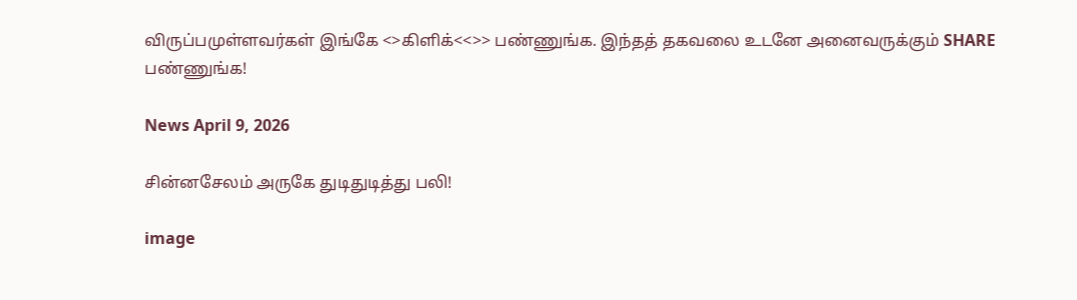விருப்பமுள்ளவர்கள் இங்கே <>கிளிக்<<>> பண்ணுங்க. இந்தத் தகவலை உடனே அனைவருக்கும் SHARE பண்ணுங்க!

News April 9, 2026

சின்னசேலம் அருகே துடிதுடித்து பலி!

image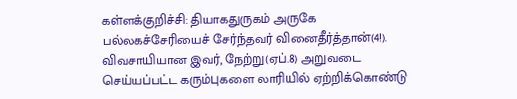கள்ளக்குறிச்சி: தியாகதுருகம் அருகே பல்லகச்சேரியைச் சேர்ந்தவர் வினைதீர்த்தான்(4!). விவசாயியான இவர், நேற்று(ஏப்.8) அறுவடை செய்யப்பட்ட கரும்புகளை லாரியில் ஏற்றிக்கொண்டு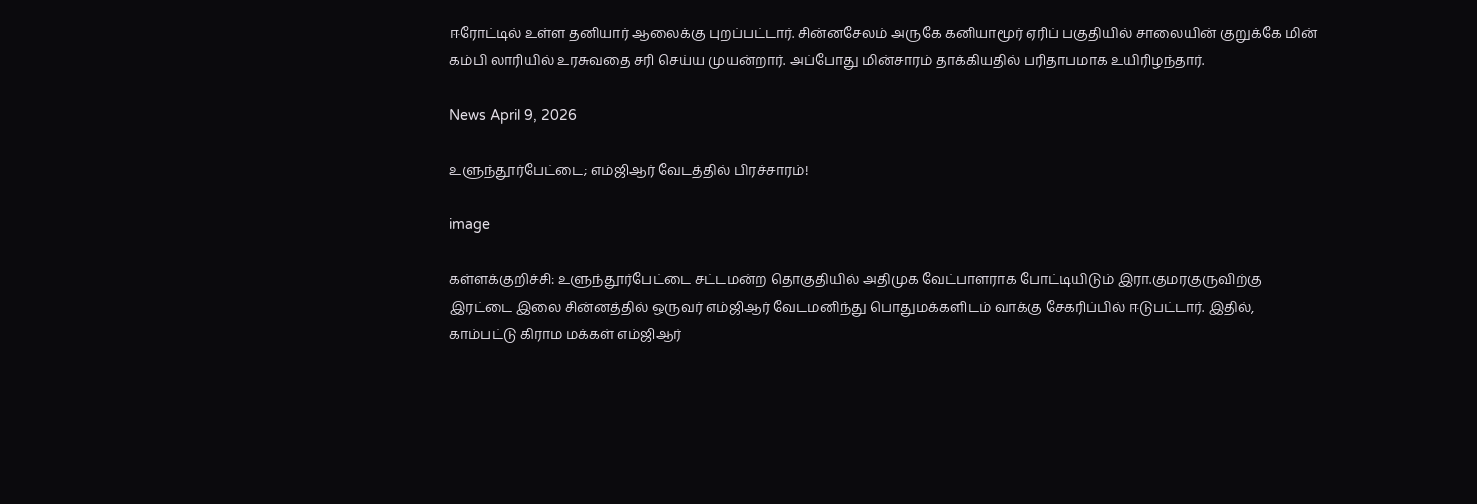ஈரோட்டில் உள்ள தனியார் ஆலைக்கு புறப்பட்டார். சின்னசேலம் அருகே கனியாமூர் ஏரிப் பகுதியில் சாலையின் குறுக்கே மின் கம்பி லாரியில் உரசுவதை சரி செய்ய முயன்றார். அப்போது மின்சாரம் தாக்கியதில் பரிதாபமாக உயிரிழந்தார்.

News April 9, 2026

உளுந்தூர்பேட்டை; எம்ஜிஆர் வேடத்தில் பிரச்சாரம்!

image

கள்ளக்குறிச்சி: உளுந்தூர்பேட்டை சட்டமன்ற தொகுதியில் அதிமுக வேட்பாளராக போட்டியிடும் இரா.குமரகுருவிற்கு இரட்டை இலை சின்னத்தில் ஒருவர் எம்ஜிஆர் வேடமனிந்து பொதுமக்களிடம் வாக்கு சேகரிப்பில் ஈடுபட்டார். இதில், காம்பட்டு கிராம மக்கள் எம்ஜிஆர்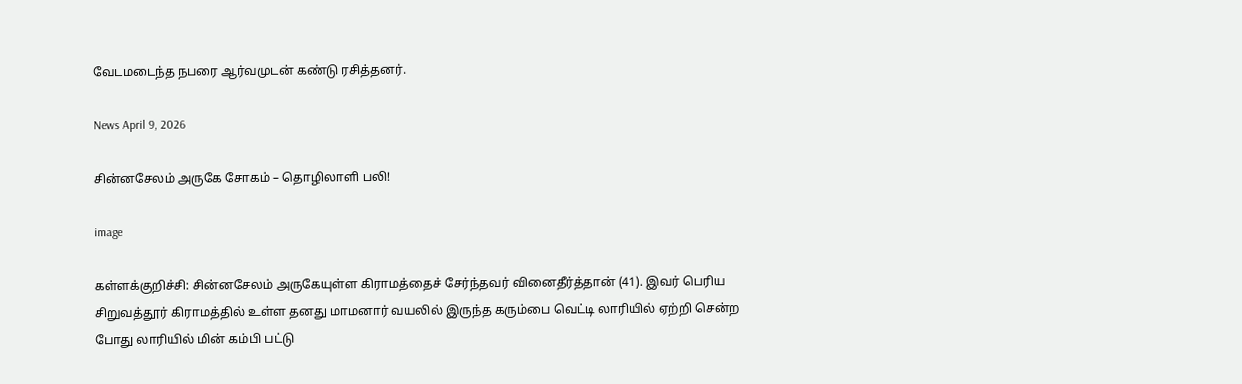வேடமடைந்த நபரை ஆர்வமுடன் கண்டு ரசித்தனர்.

News April 9, 2026

சின்னசேலம் அருகே சோகம் – தொழிலாளி பலி!

image

கள்ளக்குறிச்சி: சின்னசேலம் அருகேயுள்ள கிராமத்தைச் சேர்ந்தவர் வினைதீர்த்தான் (41). இவர் பெரிய சிறுவத்தூர் கிராமத்தில் உள்ள தனது மாமனார் வயலில் இருந்த கரும்பை வெட்டி லாரியில் ஏற்றி சென்ற போது லாரியில் மின் கம்பி பட்டு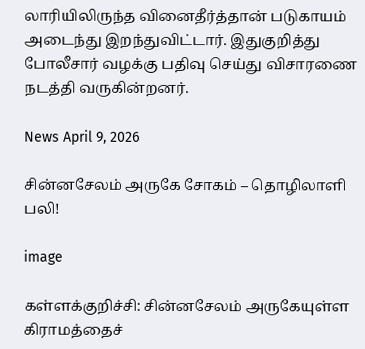லாரியிலிருந்த வினைதீர்த்தான் படுகாயம் அடைந்து இறந்துவிட்டார். இதுகுறித்து போலீசார் வழக்கு பதிவு செய்து விசாரணை நடத்தி வருகின்றனர்.

News April 9, 2026

சின்னசேலம் அருகே சோகம் – தொழிலாளி பலி!

image

கள்ளக்குறிச்சி: சின்னசேலம் அருகேயுள்ள கிராமத்தைச்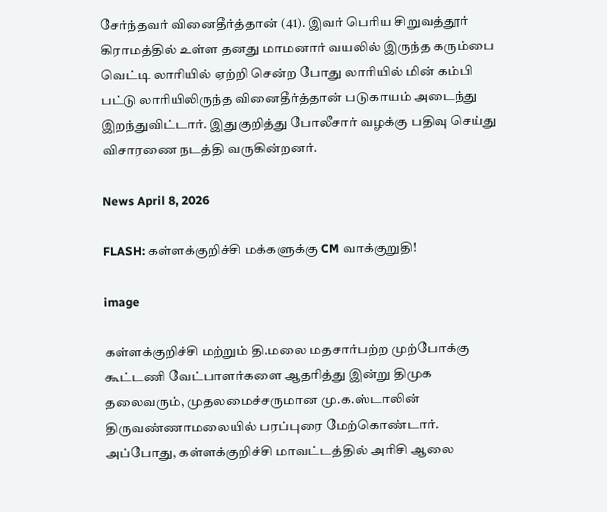சேர்ந்தவர் வினைதீர்த்தான் (41). இவர் பெரிய சிறுவத்தூர் கிராமத்தில் உள்ள தனது மாமனார் வயலில் இருந்த கரும்பை வெட்டி லாரியில் ஏற்றி சென்ற போது லாரியில் மின் கம்பி பட்டு லாரியிலிருந்த வினைதீர்த்தான் படுகாயம் அடைந்து இறந்துவிட்டார். இதுகுறித்து போலீசார் வழக்கு பதிவு செய்து விசாரணை நடத்தி வருகின்றனர்.

News April 8, 2026

FLASH: கள்ளக்குறிச்சி மக்களுக்கு CM வாக்குறுதி!

image

கள்ளக்குறிச்சி மற்றும் தி.மலை மதசார்பற்ற முற்போக்கு கூட்டணி வேட்பாளர்களை ஆதரித்து இன்று திமுக தலைவரும், முதலமைச்சருமான மு.க.ஸ்டாலின் திருவண்ணாமலையில் பரப்புரை மேற்கொண்டார். அப்போது, கள்ளக்குறிச்சி மாவட்டத்தில் அரிசி ஆலை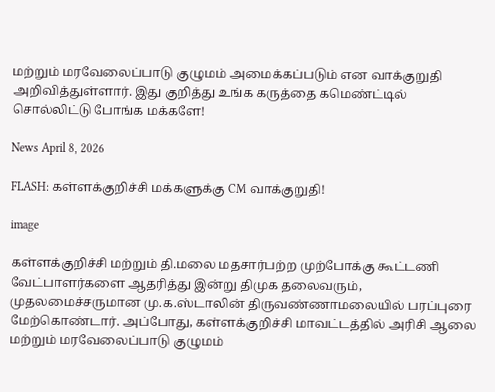மற்றும் மரவேலைப்பாடு குழுமம் அமைக்கப்படும் என வாக்குறுதி அறிவித்துள்ளார். இது குறித்து உங்க கருத்தை கமெண்ட்டில் சொல்லிட்டு போங்க மக்களே!

News April 8, 2026

FLASH: கள்ளக்குறிச்சி மக்களுக்கு CM வாக்குறுதி!

image

கள்ளக்குறிச்சி மற்றும் தி.மலை மதசார்பற்ற முற்போக்கு கூட்டணி வேட்பாளர்களை ஆதரித்து இன்று திமுக தலைவரும், முதலமைச்சருமான மு.க.ஸ்டாலின் திருவண்ணாமலையில் பரப்புரை மேற்கொண்டார். அப்போது, கள்ளக்குறிச்சி மாவட்டத்தில் அரிசி ஆலை மற்றும் மரவேலைப்பாடு குழுமம்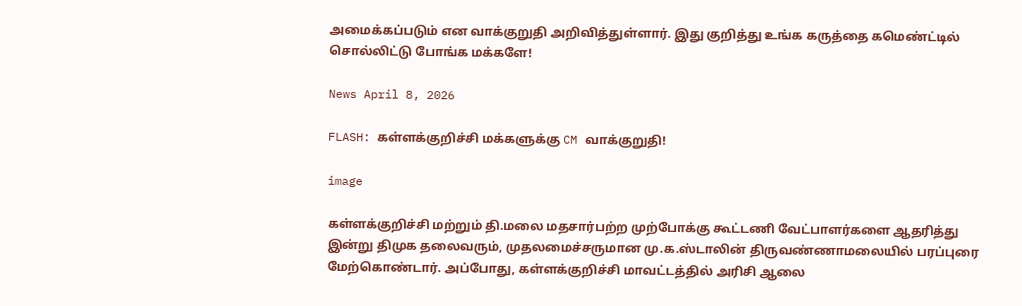அமைக்கப்படும் என வாக்குறுதி அறிவித்துள்ளார். இது குறித்து உங்க கருத்தை கமெண்ட்டில் சொல்லிட்டு போங்க மக்களே!

News April 8, 2026

FLASH: கள்ளக்குறிச்சி மக்களுக்கு CM வாக்குறுதி!

image

கள்ளக்குறிச்சி மற்றும் தி.மலை மதசார்பற்ற முற்போக்கு கூட்டணி வேட்பாளர்களை ஆதரித்து இன்று திமுக தலைவரும், முதலமைச்சருமான மு.க.ஸ்டாலின் திருவண்ணாமலையில் பரப்புரை மேற்கொண்டார். அப்போது, கள்ளக்குறிச்சி மாவட்டத்தில் அரிசி ஆலை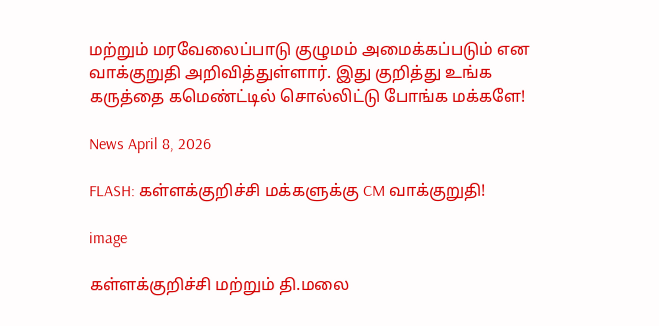மற்றும் மரவேலைப்பாடு குழுமம் அமைக்கப்படும் என வாக்குறுதி அறிவித்துள்ளார். இது குறித்து உங்க கருத்தை கமெண்ட்டில் சொல்லிட்டு போங்க மக்களே!

News April 8, 2026

FLASH: கள்ளக்குறிச்சி மக்களுக்கு CM வாக்குறுதி!

image

கள்ளக்குறிச்சி மற்றும் தி.மலை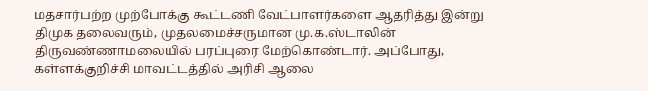மதசார்பற்ற முற்போக்கு கூட்டணி வேட்பாளர்களை ஆதரித்து இன்று திமுக தலைவரும், முதலமைச்சருமான மு.க.ஸ்டாலின் திருவண்ணாமலையில் பரப்புரை மேற்கொண்டார். அப்போது, கள்ளக்குறிச்சி மாவட்டத்தில் அரிசி ஆலை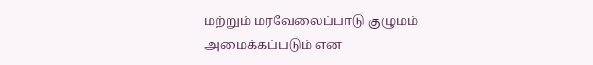மற்றும் மரவேலைப்பாடு குழுமம் அமைக்கப்படும் என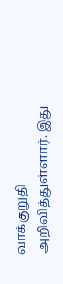வாக்குறுதி அறிவித்துள்ளார். இது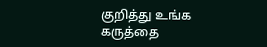குறித்து உங்க கருத்தை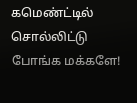கமெண்ட்டில் சொல்லிட்டு போங்க மக்களே!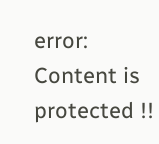error: Content is protected !!